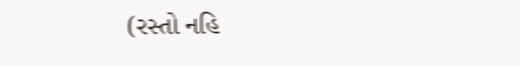(રસ્તો નહિ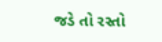જડે તો રસ્તો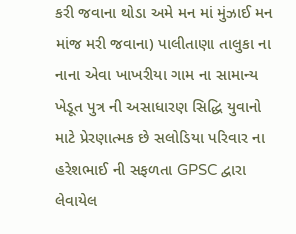કરી જવાના થોડા અમે મન માં મુંઝાઈ મન માંજ મરી જવાના) પાલીતાણા તાલુકા ના નાના એવા ખાખરીયા ગામ ના સામાન્ય ખેડૂત પુત્ર ની અસાધારણ સિદ્ધિ યુવાનો માટે પ્રેરણાત્મક છે સલોડિયા પરિવાર ના હરેશભાઈ ની સફળતા GPSC દ્વારા લેવાયેલ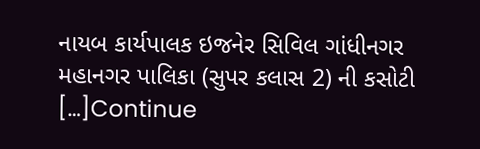નાયબ કાર્યપાલક ઇજનેર સિવિલ ગાંધીનગર મહાનગર પાલિકા (સુપર કલાસ 2) ની કસોટી […]Continue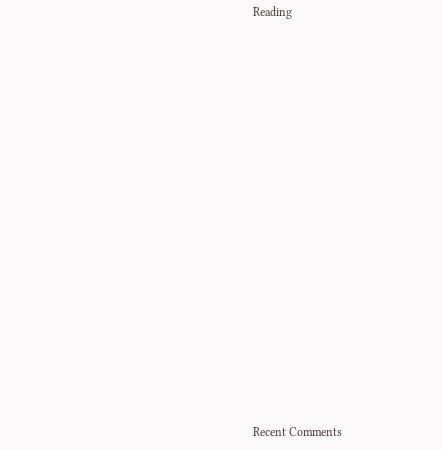Reading



















Recent Comments